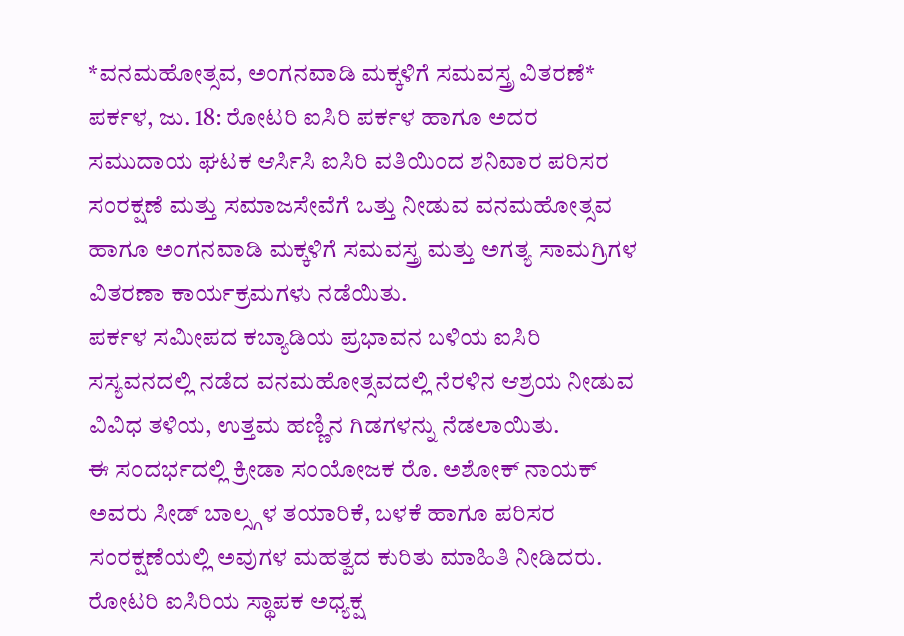*ವನಮಹೋತ್ಸವ, ಅಂಗನವಾಡಿ ಮಕ್ಕಳಿಗೆ ಸಮವಸ್ತ್ರ ವಿತರಣೆ*
ಪರ್ಕಳ, ಜು. 18: ರೋಟರಿ ಐಸಿರಿ ಪರ್ಕಳ ಹಾಗೂ ಅದರ ಸಮುದಾಯ ಘಟಕ ಆರ್ಸಿಸಿ ಐಸಿರಿ ವತಿಯಿಂದ ಶನಿವಾರ ಪರಿಸರ ಸಂರಕ್ಷಣೆ ಮತ್ತು ಸಮಾಜಸೇವೆಗೆ ಒತ್ತು ನೀಡುವ ವನಮಹೋತ್ಸವ ಹಾಗೂ ಅಂಗನವಾಡಿ ಮಕ್ಕಳಿಗೆ ಸಮವಸ್ತ್ರ ಮತ್ತು ಅಗತ್ಯ ಸಾಮಗ್ರಿಗಳ ವಿತರಣಾ ಕಾರ್ಯಕ್ರಮಗಳು ನಡೆಯಿತು.
ಪರ್ಕಳ ಸಮೀಪದ ಕಬ್ಯಾಡಿಯ ಪ್ರಭಾವನ ಬಳಿಯ ಐಸಿರಿ ಸಸ್ಯವನದಲ್ಲಿ ನಡೆದ ವನಮಹೋತ್ಸವದಲ್ಲಿ ನೆರಳಿನ ಆಶ್ರಯ ನೀಡುವ ವಿವಿಧ ತಳಿಯ, ಉತ್ತಮ ಹಣ್ಣಿನ ಗಿಡಗಳನ್ನು ನೆಡಲಾಯಿತು.
ಈ ಸಂದರ್ಭದಲ್ಲಿ ಕ್ರೀಡಾ ಸಂಯೋಜಕ ರೊ. ಅಶೋಕ್ ನಾಯಕ್ ಅವರು ಸೀಡ್ ಬಾಲ್ಸ್ಗಳ ತಯಾರಿಕೆ, ಬಳಕೆ ಹಾಗೂ ಪರಿಸರ ಸಂರಕ್ಷಣೆಯಲ್ಲಿ ಅವುಗಳ ಮಹತ್ವದ ಕುರಿತು ಮಾಹಿತಿ ನೀಡಿದರು.
ರೋಟರಿ ಐಸಿರಿಯ ಸ್ಥಾಪಕ ಅಧ್ಯಕ್ಷ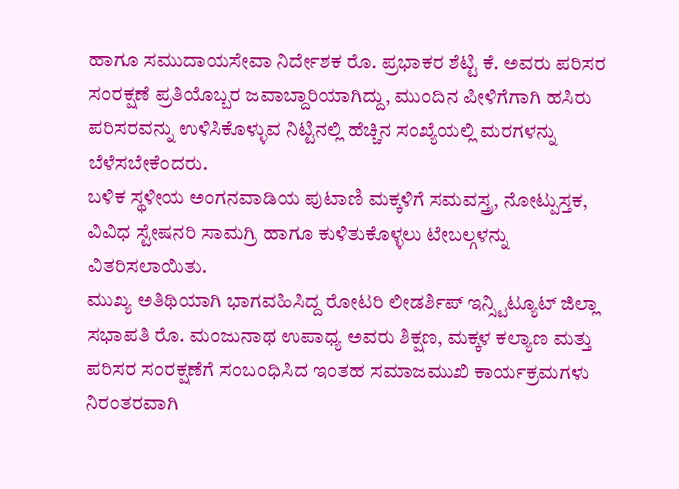ಹಾಗೂ ಸಮುದಾಯಸೇವಾ ನಿರ್ದೇಶಕ ರೊ. ಪ್ರಭಾಕರ ಶೆಟ್ಟಿ ಕೆ. ಅವರು ಪರಿಸರ ಸಂರಕ್ಷಣೆ ಪ್ರತಿಯೊಬ್ಬರ ಜವಾಬ್ದಾರಿಯಾಗಿದ್ದು, ಮುಂದಿನ ಪೀಳಿಗೆಗಾಗಿ ಹಸಿರು ಪರಿಸರವನ್ನು ಉಳಿಸಿಕೊಳ್ಳುವ ನಿಟ್ಟಿನಲ್ಲಿ ಹೆಚ್ಚಿನ ಸಂಖ್ಯೆಯಲ್ಲಿ ಮರಗಳನ್ನು ಬೆಳೆಸಬೇಕೆಂದರು.
ಬಳಿಕ ಸ್ಥಳೀಯ ಅಂಗನವಾಡಿಯ ಪುಟಾಣಿ ಮಕ್ಕಳಿಗೆ ಸಮವಸ್ತ್ರ, ನೋಟ್ಪುಸ್ತಕ, ವಿವಿಧ ಸ್ಟೇಷನರಿ ಸಾಮಗ್ರಿ ಹಾಗೂ ಕುಳಿತುಕೊಳ್ಳಲು ಟೇಬಲ್ಗಳನ್ನು ವಿತರಿಸಲಾಯಿತು.
ಮುಖ್ಯ ಅತಿಥಿಯಾಗಿ ಭಾಗವಹಿಸಿದ್ದ ರೋಟರಿ ಲೀಡರ್ಶಿಪ್ ಇನ್ಸ್ಟಿಟ್ಯೂಟ್ ಜಿಲ್ಲಾ ಸಭಾಪತಿ ರೊ. ಮಂಜುನಾಥ ಉಪಾಧ್ಯ ಅವರು ಶಿಕ್ಷಣ, ಮಕ್ಕಳ ಕಲ್ಯಾಣ ಮತ್ತು ಪರಿಸರ ಸಂರಕ್ಷಣೆಗೆ ಸಂಬಂಧಿಸಿದ ಇಂತಹ ಸಮಾಜಮುಖಿ ಕಾರ್ಯಕ್ರಮಗಳು ನಿರಂತರವಾಗಿ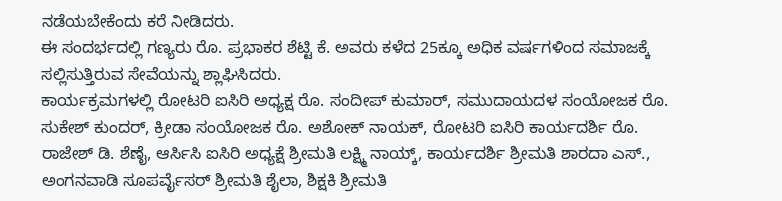ನಡೆಯಬೇಕೆಂದು ಕರೆ ನೀಡಿದರು.
ಈ ಸಂದರ್ಭದಲ್ಲಿ ಗಣ್ಯರು ರೊ. ಪ್ರಭಾಕರ ಶೆಟ್ಟಿ ಕೆ. ಅವರು ಕಳೆದ 25ಕ್ಕೂ ಅಧಿಕ ವರ್ಷಗಳಿಂದ ಸಮಾಜಕ್ಕೆ ಸಲ್ಲಿಸುತ್ತಿರುವ ಸೇವೆಯನ್ನು ಶ್ಲಾಘಿಸಿದರು.
ಕಾರ್ಯಕ್ರಮಗಳಲ್ಲಿ ರೋಟರಿ ಐಸಿರಿ ಅಧ್ಯಕ್ಷ ರೊ. ಸಂದೀಪ್ ಕುಮಾರ್, ಸಮುದಾಯದಳ ಸಂಯೋಜಕ ರೊ. ಸುಕೇಶ್ ಕುಂದರ್, ಕ್ರೀಡಾ ಸಂಯೋಜಕ ರೊ. ಅಶೋಕ್ ನಾಯಕ್, ರೋಟರಿ ಐಸಿರಿ ಕಾರ್ಯದರ್ಶಿ ರೊ. ರಾಜೇಶ್ ಡಿ. ಶೆಣೈ, ಆರ್ಸಿಸಿ ಐಸಿರಿ ಅಧ್ಯಕ್ಷೆ ಶ್ರೀಮತಿ ಲಕ್ಷ್ಮಿ ನಾಯ್ಕ್, ಕಾರ್ಯದರ್ಶಿ ಶ್ರೀಮತಿ ಶಾರದಾ ಎಸ್., ಅಂಗನವಾಡಿ ಸೂಪರ್ವೈಸರ್ ಶ್ರೀಮತಿ ಶೈಲಾ, ಶಿಕ್ಷಕಿ ಶ್ರೀಮತಿ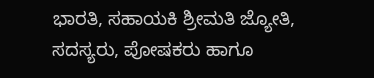ಭಾರತಿ, ಸಹಾಯಕಿ ಶ್ರೀಮತಿ ಜ್ಯೋತಿ, ಸದಸ್ಯರು, ಪೋಷಕರು ಹಾಗೂ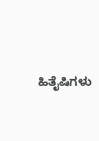ಹಿತೈಷಿಗಳು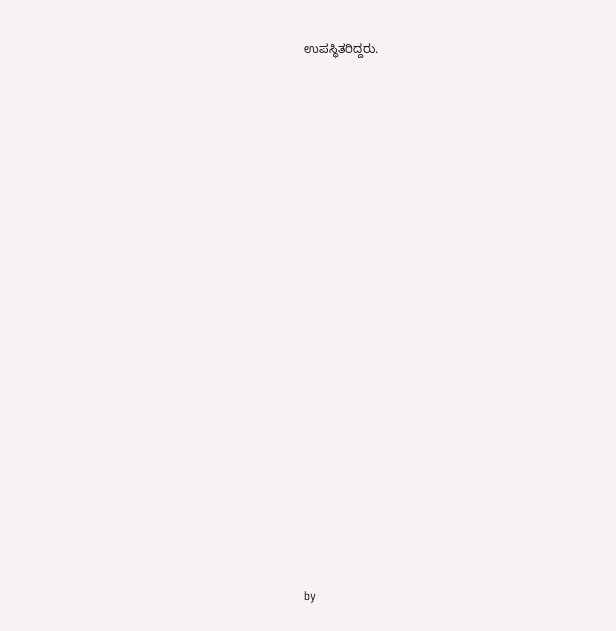ಉಪಸ್ಥಿತರಿದ್ದರು.


















by